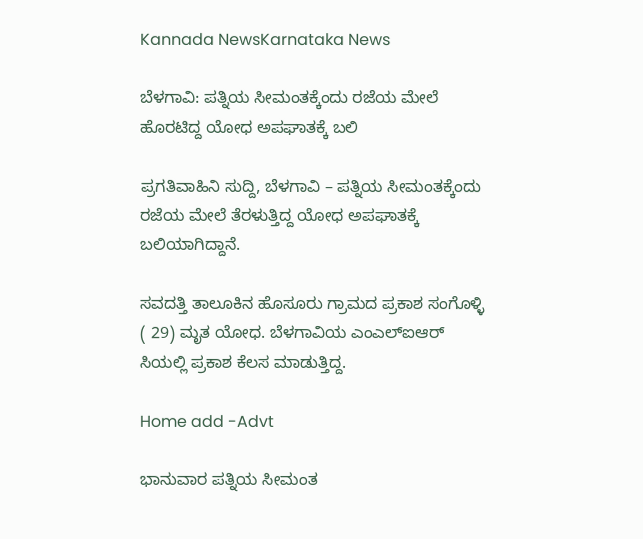Kannada NewsKarnataka News

ಬೆಳಗಾವಿ: ಪತ್ನಿಯ ಸೀಮಂತಕ್ಕೆಂದು ರಜೆಯ ಮೇಲೆ ಹೊರಟಿದ್ದ ಯೋಧ ಅಪಘಾತಕ್ಕೆ ಬಲಿ

ಪ್ರಗತಿವಾಹಿನಿ ಸುದ್ದಿ, ಬೆಳಗಾವಿ – ಪತ್ನಿಯ ಸೀಮಂತಕ್ಕೆಂದು ರಜೆಯ ಮೇಲೆ ತೆರಳುತ್ತಿದ್ದ ಯೋಧ ಅಪಘಾತಕ್ಕೆ ಬಲಿಯಾಗಿದ್ದಾನೆ.

ಸವದತ್ತಿ ತಾಲೂಕಿನ ಹೊಸೂರು ಗ್ರಾಮದ ಪ್ರಕಾಶ ಸಂಗೊಳ್ಳಿ ( 29) ಮೃತ ಯೋಧ. ಬೆಳಗಾವಿಯ ಎಂಎಲ್ಐಆರ್ ಸಿಯಲ್ಲಿ ಪ್ರಕಾಶ ಕೆಲಸ ಮಾಡುತ್ತಿದ್ದ.

Home add -Advt

ಭಾನುವಾರ ಪತ್ನಿಯ ಸೀಮಂತ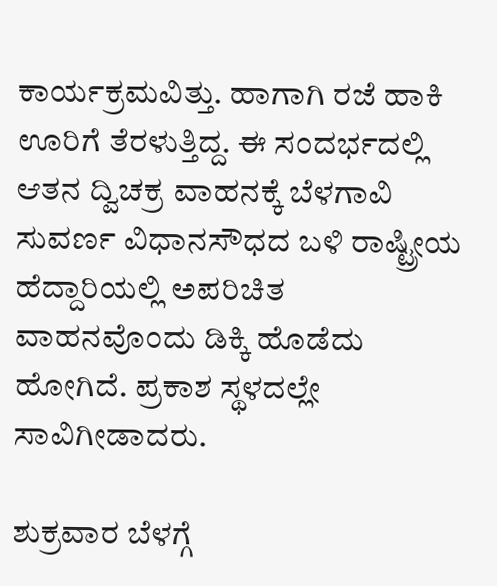ಕಾರ್ಯಕ್ರಮವಿತ್ತು. ಹಾಗಾಗಿ ರಜೆ ಹಾಕಿ ಊರಿಗೆ ತೆರಳುತ್ತಿದ್ದ. ಈ ಸಂದರ್ಭದಲ್ಲಿ ಆತನ ದ್ವಿಚಕ್ರ ವಾಹನಕ್ಕೆ ಬೆಳಗಾವಿ ಸುವರ್ಣ ವಿಧಾನಸೌಧದ ಬಳಿ ರಾಷ್ಟ್ರೀಯ ಹೆದ್ದಾರಿಯಲ್ಲಿ ಅಪರಿಚಿತ ವಾಹನವೊಂದು ಡಿಕ್ಕಿ ಹೊಡೆದು ಹೋಗಿದೆ. ಪ್ರಕಾಶ ಸ್ಥಳದಲ್ಲೇ ಸಾವಿಗೀಡಾದರು.

ಶುಕ್ರವಾರ ಬೆಳಗ್ಗೆ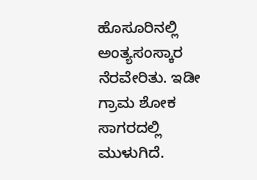ಹೊಸೂರಿನಲ್ಲಿ ಅಂತ್ಯಸಂಸ್ಕಾರ ನೆರವೇರಿತು. ಇಡೀ ಗ್ರಾಮ ಶೋಕ ಸಾಗರದಲ್ಲಿ ಮುಳುಗಿದೆ.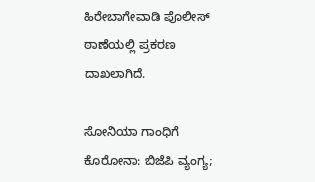ಹಿರೇಬಾಗೇವಾಡಿ ಪೊಲೀಸ್ ಠಾಣೆಯಲ್ಲಿ ಪ್ರಕರಣ ದಾಖಲಾಗಿದೆ.

ಸೋನಿಯಾ ಗಾಂಧಿಗೆ ಕೊರೋನಾ: ಬಿಜೆಪಿ ವ್ಯಂಗ್ಯ;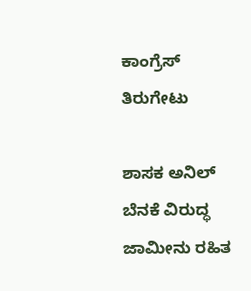ಕಾಂಗ್ರೆಸ್ ತಿರುಗೇಟು

ಶಾಸಕ ಅನಿಲ್ ಬೆನಕೆ ವಿರುದ್ಧ ಜಾಮೀನು ರಹಿತ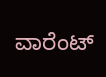ವಾರೆಂಟ್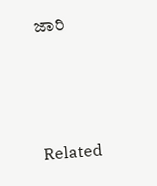ಜಾರಿ



Related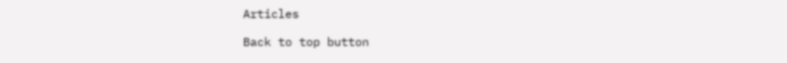Articles

Back to top button